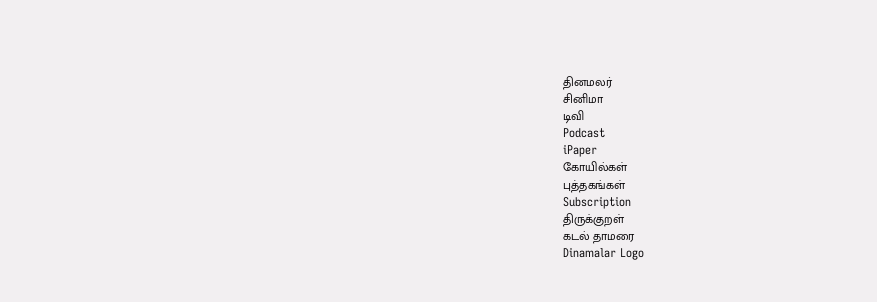தினமலர்
சினிமா
டிவி
Podcast
iPaper
கோயில்கள்
புத்தகங்கள்
Subscription
திருக்குறள்
கடல் தாமரை
Dinamalar Logo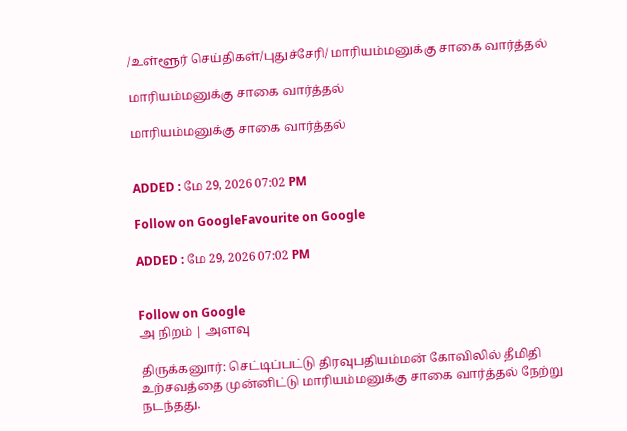/உள்ளூர் செய்திகள்/புதுச்சேரி/ மாரியம்மனுக்கு சாகை வார்த்தல்

மாரியம்மனுக்கு சாகை வார்த்தல்

மாரியம்மனுக்கு சாகை வார்த்தல்


ADDED : மே 29, 2026 07:02 PM

Follow on GoogleFavourite on Google

ADDED : மே 29, 2026 07:02 PM


Follow on Google
அ நிறம் | அளவு

திருக்கனுார்: செட்டிப்பட்டு திரவுபதியம்மன் கோவிலில் தீமிதி உற்சவத்தை முன்னிட்டு மாரியம்மனுக்கு சாகை வார்த்தல் நேற்று நடந்தது.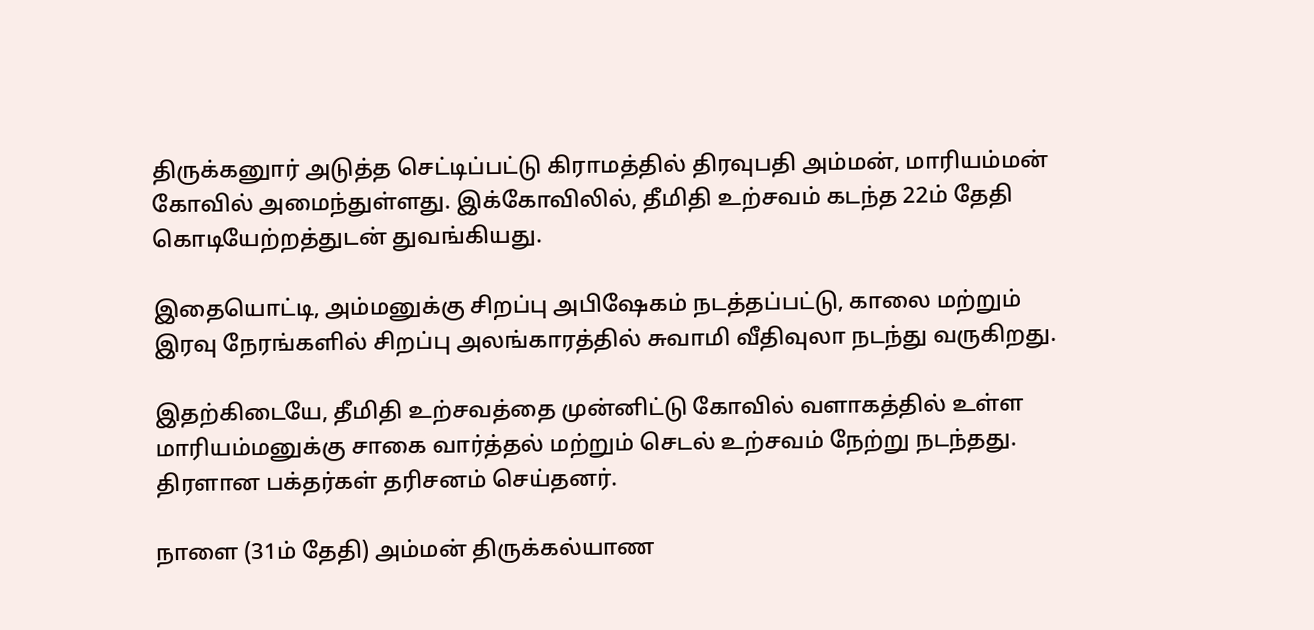திருக்கனுார் அடுத்த செட்டிப்பட்டு கிராமத்தில் திரவுபதி அம்மன், மாரியம்மன் கோவில் அமைந்துள்ளது. இக்கோவிலில், தீமிதி உற்சவம் கடந்த 22ம் தேதி கொடியேற்றத்துடன் துவங்கியது.

இதையொட்டி, அம்மனுக்கு சிறப்பு அபிஷேகம் நடத்தப்பட்டு, காலை மற்றும் இரவு நேரங்களில் சிறப்பு அலங்காரத்தில் சுவாமி வீதிவுலா நடந்து வருகிறது.

இதற்கிடையே, தீமிதி உற்சவத்தை முன்னிட்டு கோவில் வளாகத்தில் உள்ள மாரியம்மனுக்கு சாகை வார்த்தல் மற்றும் செடல் உற்சவம் நேற்று நடந்தது. திரளான பக்தர்கள் தரிசனம் செய்தனர்.

நாளை (31ம் தேதி) அம்மன் திருக்கல்யாண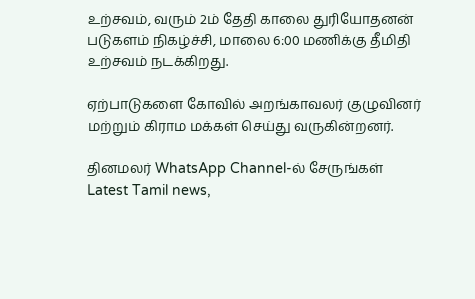உற்சவம், வரும் 2ம் தேதி காலை துரியோதனன் படுகளம் நிகழ்ச்சி, மாலை 6:00 மணிக்கு தீமிதி உற்சவம் நடக்கிறது.

ஏற்பாடுகளை கோவில் அறங்காவலர் குழுவினர் மற்றும் கிராம மக்கள் செய்து வருகின்றனர்.

தினமலர் WhatsApp Channel-ல் சேருங்கள்
Latest Tamil news,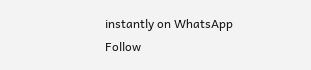instantly on WhatsApp
Follow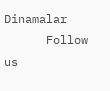Dinamalar
      Follow us